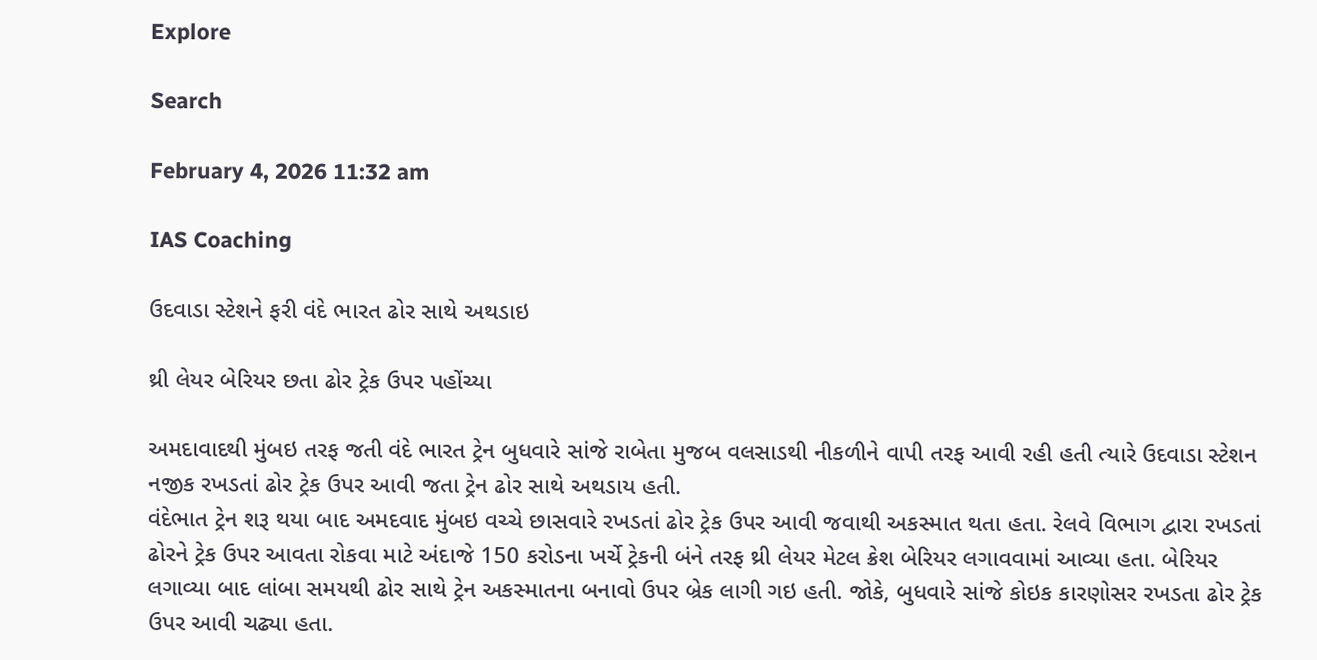Explore

Search

February 4, 2026 11:32 am

IAS Coaching

ઉદવાડા સ્ટેશને ફરી વંદે ભારત ઢોર સાથે અથડાઇ

થ્રી લેયર બેરિયર છતા ઢોર ટ્રેક ઉપર પહોંચ્યા

અમદાવાદથી મુંબઇ તરફ જતી વંદે ભારત ટ્રેન બુધવારે સાંજે રાબેતા મુજબ વલસાડથી નીકળીને વાપી તરફ આવી રહી હતી ત્યારે ઉદવાડા સ્ટેશન નજીક રખડતાં ઢોર ટ્રેક ઉપર આવી જતા ટ્રેન ઢોર સાથે અથડાય હતી.
વંદેભાત ટ્રેન શરૂ થયા બાદ અમદવાદ મુંબઇ વચ્ચે છાસવારે રખડતાં ઢોર ટ્રેક ઉપર આવી જવાથી અકસ્માત થતા હતા. રેલવે વિભાગ દ્વારા રખડતાં ઢોરને ટ્રેક ઉપર આવતા રોકવા માટે અંદાજે 150 કરોડના ખર્ચે ટ્રેકની બંને તરફ થ્રી લેયર મેટલ ક્રેશ બેરિયર લગાવવામાં આવ્યા હતા. બેરિયર લગાવ્યા બાદ લાંબા સમયથી ઢોર સાથે ટ્રેન અકસ્માતના બનાવો ઉપર બ્રેક લાગી ગઇ હતી. જોકે, બુધવારે સાંજે કોઇક કારણોસર રખડતા ઢોર ટ્રેક ઉપર આવી ચઢ્યા હતા.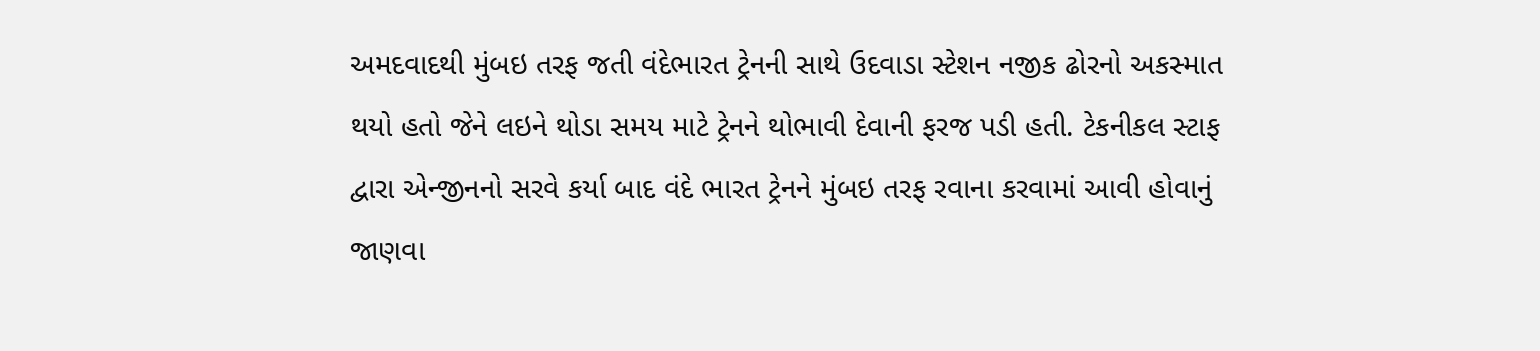અમદવાદથી મુંબઇ તરફ જતી વંદેભારત ટ્રેનની સાથે ઉદવાડા સ્ટેશન નજીક ઢોરનો અકસ્માત થયો હતો જેને લઇને થોડા સમય માટે ટ્રેનને થોભાવી દેવાની ફરજ પડી હતી. ટેકનીકલ સ્ટાફ દ્વારા એન્જીનનો સરવે કર્યા બાદ વંદે ભારત ટ્રેનને મુંબઇ તરફ રવાના કરવામાં આવી હોવાનું જાણવા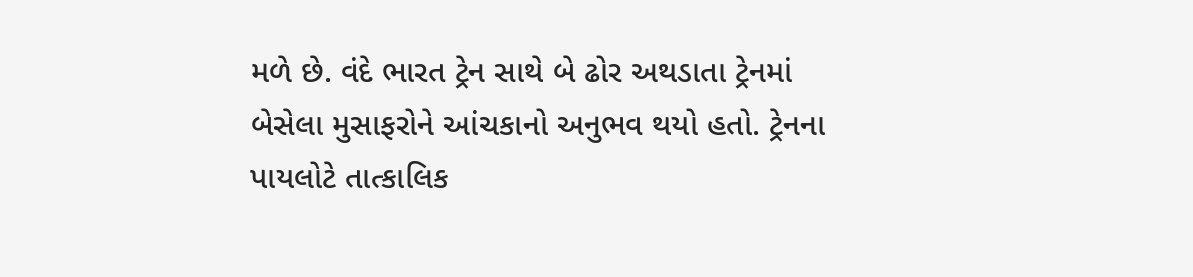મળે છે. વંદે ભારત ટ્રેન સાથે બે ઢોર અથડાતા ટ્રેનમાં બેસેલા મુસાફરોને આંચકાનો અનુભવ થયો હતો. ટ્રેનના પાયલોટે તાત્કાલિક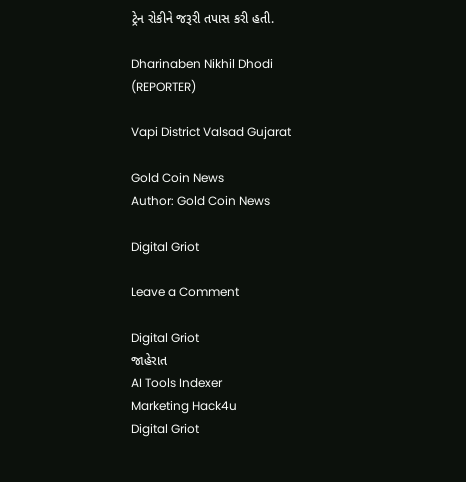ટ્રેન રોકીને જરૂરી તપાસ કરી હતી.

Dharinaben Nikhil Dhodi (REPORTER)

Vapi District Valsad Gujarat

Gold Coin News
Author: Gold Coin News

Digital Griot

Leave a Comment

Digital Griot
જાહેરાત
AI Tools Indexer
Marketing Hack4u
Digital Griot